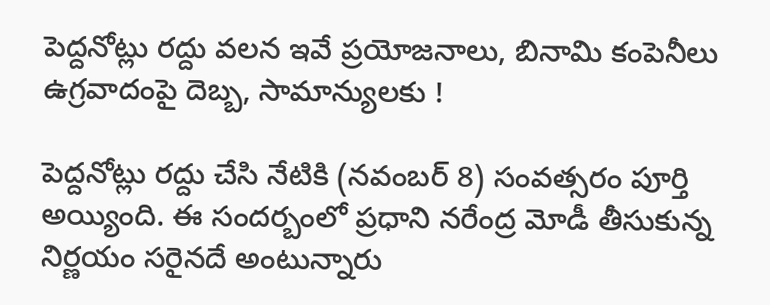పెద్దనోట్లు రద్దు వలన ఇవే ప్రయోజనాలు, బినామి కంపెనీలు ఉగ్రవాదంపై దెబ్బ, సామాన్యులకు !

పెద్దనోట్లు రద్దు చేసి నేటికి (నవంబర్ 8) సంవత్సరం పూర్తి అయ్యింది. ఈ సందర్బంలో ప్రధాని నరేంద్ర మోడీ తీసుకున్న నిర్ణయం సరైనదే అంటున్నారు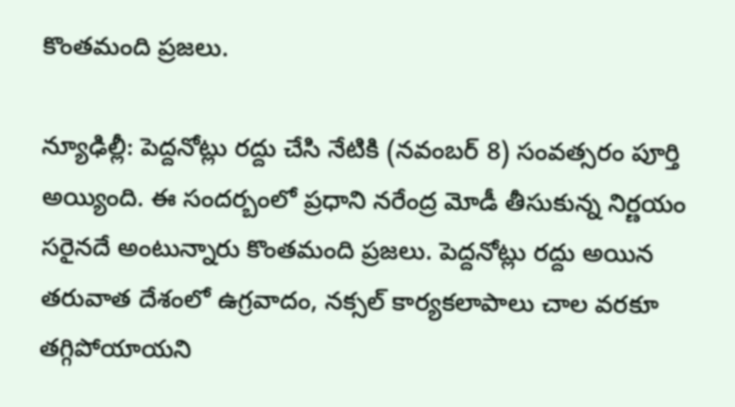కొంతమంది ప్రజలు.

న్యూఢిల్లీ: పెద్దనోట్లు రద్దు చేసి నేటికి (నవంబర్ 8) సంవత్సరం పూర్తి అయ్యింది. ఈ సందర్బంలో ప్రధాని నరేంద్ర మోడీ తీసుకున్న నిర్ణయం సరైనదే అంటున్నారు కొంతమంది ప్రజలు. పెద్దనోట్లు రద్దు అయిన తరువాత దేశంలో ఉగ్రవాదం, నక్సల్ కార్యకలాపాలు చాల వరకూ తగ్గిపోయాయని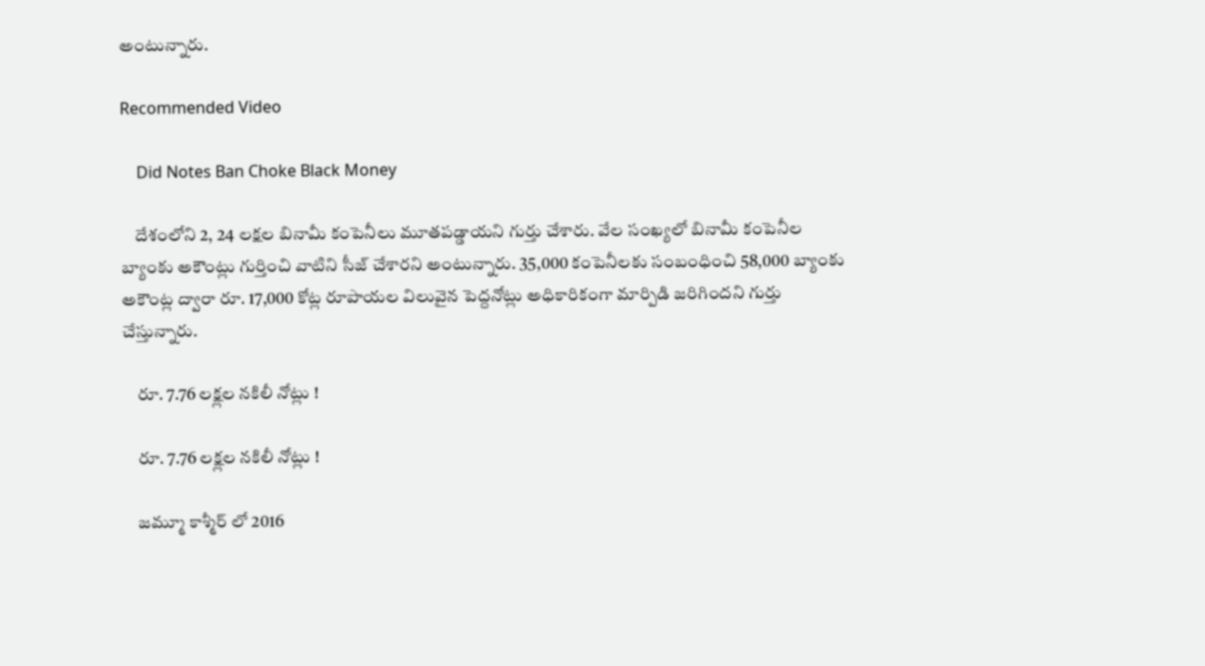అంటున్నారు.

Recommended Video

    Did Notes Ban Choke Black Money

    దేశంలోని 2, 24 లక్షల బినామీ కంపెనీలు మూతపడ్డాయని గుర్తు చేశారు. వేల సంఖ్యలో బినామీ కంపెనీల బ్యాంకు అకౌంట్లు గుర్తించి వాటిని సీజ్ చేశారని అంటున్నారు. 35,000 కంపెనీలకు సంబంధించి 58,000 బ్యాంకు అకౌంట్ల ద్వారా రూ. 17,000 కోట్ల రూపాయల విలువైన పెద్దనోట్లు అధికారికంగా మార్పిడి జరిగిందని గుర్తు చేస్తున్నారు.

    రూ. 7.76 లక్ష్లల నకిలీ నోట్లు !

    రూ. 7.76 లక్ష్లల నకిలీ నోట్లు !

    జమ్మూ కాశ్మీర్ లో 2016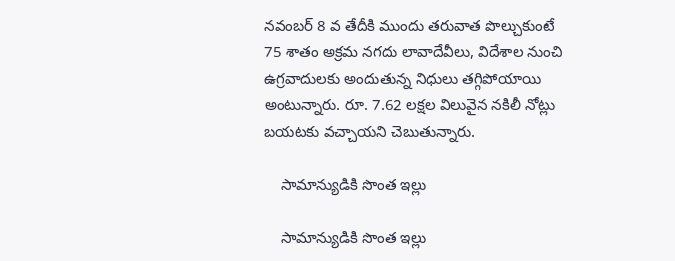నవంబర్ 8 వ తేదీకి ముందు తరువాత పొల్చుకుంటే 75 శాతం అక్రమ నగదు లావాదేవీలు, విదేశాల నుంచి ఉగ్రవాదులకు అందుతున్న నిధులు తగ్గిపోయాయి అంటున్నారు. రూ. 7.62 లక్షల విలువైన నకిలీ నోట్లు బయటకు వచ్చాయని చెబుతున్నారు.

    సామాన్యుడికి సొంత ఇల్లు

    సామాన్యుడికి సొంత ఇల్లు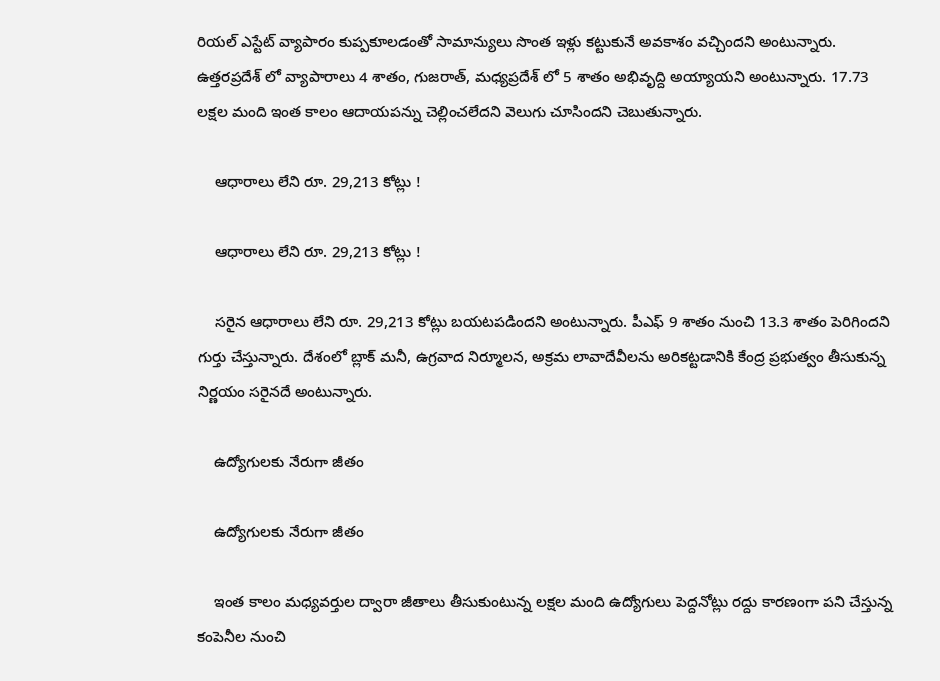రియల్ ఎస్టేట్ వ్యాపారం కుప్పకూలడంతో సామాన్యులు సొంత ఇళ్లు కట్టుకునే అవకాశం వచ్చిందని అంటున్నారు. ఉత్తరప్రదేశ్ లో వ్యాపారాలు 4 శాతం, గుజరాత్, మధ్యప్రదేశ్ లో 5 శాతం అభివృద్ది అయ్యాయని అంటున్నారు. 17.73 లక్షల మంది ఇంత కాలం ఆదాయపన్ను చెల్లించలేదని వెలుగు చూసిందని చెబుతున్నారు.

    ఆధారాలు లేని రూ. 29,213 కోట్లు !

    ఆధారాలు లేని రూ. 29,213 కోట్లు !

    సరైన ఆధారాలు లేని రూ. 29,213 కోట్లు బయటపడిందని అంటున్నారు. పీఎఫ్ 9 శాతం నుంచి 13.3 శాతం పెరిగిందని గుర్తు చేస్తున్నారు. దేశంలో బ్లాక్ మనీ, ఉగ్రవాద నిర్మూలన, అక్రమ లావాదేవీలను అరికట్టడానికి కేంద్ర ప్రభుత్వం తీసుకున్న నిర్ణయం సరైనదే అంటున్నారు.

    ఉద్యోగులకు నేరుగా జీతం

    ఉద్యోగులకు నేరుగా జీతం

    ఇంత కాలం మధ్యవర్తుల ద్వారా జీతాలు తీసుకుంటున్న లక్షల మంది ఉద్యోగులు పెద్దనోట్లు రద్దు కారణంగా పని చేస్తున్న కంపెనీల నుంచి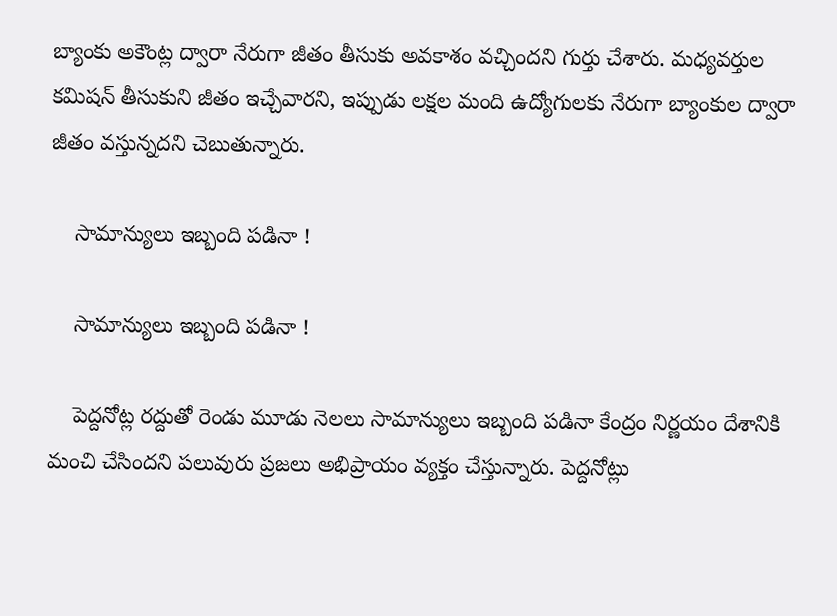బ్యాంకు అకౌంట్ల ద్వారా నేరుగా జీతం తీసుకు అవకాశం వచ్చిందని గుర్తు చేశారు. మధ్యవర్తుల కమిషన్ తీసుకుని జీతం ఇచ్చేవారని, ఇప్పుడు లక్షల మంది ఉద్యోగులకు నేరుగా బ్యాంకుల ద్వారా జీతం వస్తున్నదని చెబుతున్నారు.

    సామాన్యులు ఇబ్బంది పడినా !

    సామాన్యులు ఇబ్బంది పడినా !

    పెద్దనోట్ల రద్దుతో రెండు మూడు నెలలు సామాన్యులు ఇబ్బంది పడినా కేంద్రం నిర్ణయం దేశానికి మంచి చేసిందని పలువురు ప్రజలు అభిప్రాయం వ్యక్తం చేస్తున్నారు. పెద్దనోట్లు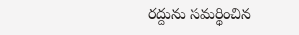రద్దును సమర్థించిన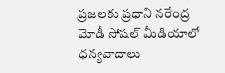ప్రజలకు ప్రధాని నరేంద్ర మోడీ సోషల్ మీడియాలో ధన్యవాదాలు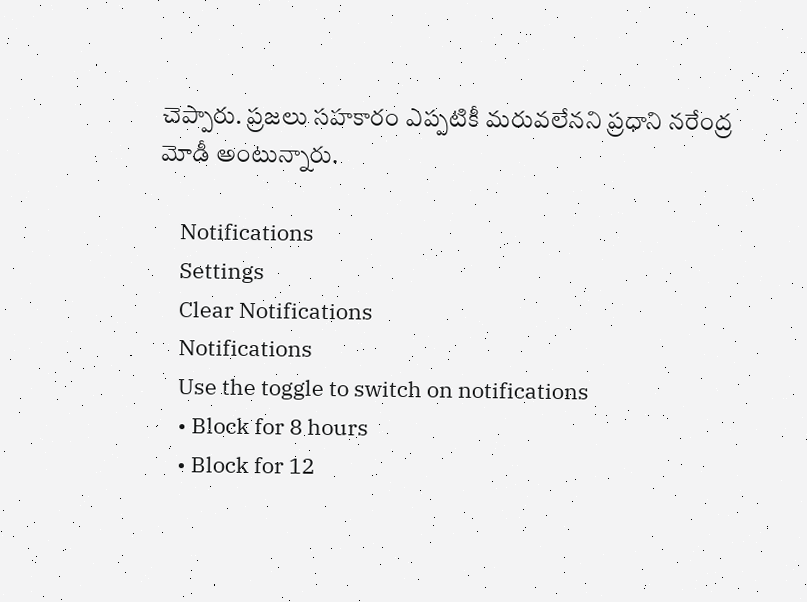చెప్పారు. ప్రజలు సహకారం ఎప్పటికీ మరువలేనని ప్రధాని నరేంద్ర మోడీ అంటున్నారు.

    Notifications
    Settings
    Clear Notifications
    Notifications
    Use the toggle to switch on notifications
    • Block for 8 hours
    • Block for 12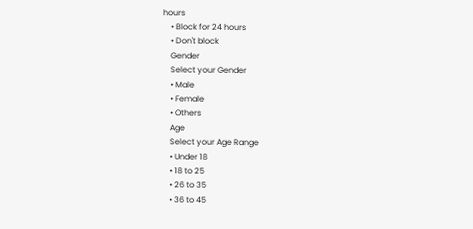hours
    • Block for 24 hours
    • Don't block
    Gender
    Select your Gender
    • Male
    • Female
    • Others
    Age
    Select your Age Range
    • Under 18
    • 18 to 25
    • 26 to 35
    • 36 to 45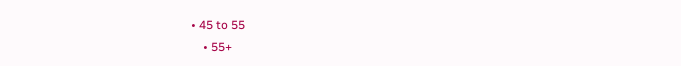• 45 to 55
    • 55+